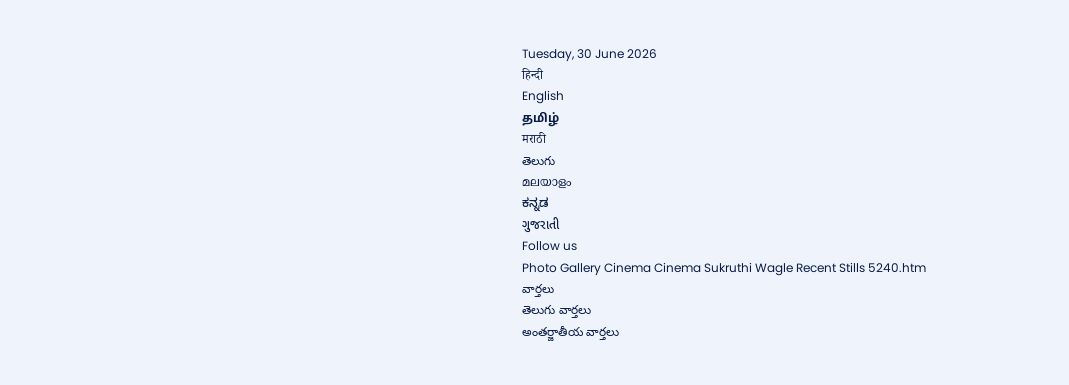Tuesday, 30 June 2026
हिन्दी
English
தமிழ்
मराठी
తెలుగు
മലയാളം
ಕನ್ನಡ
ગુજરાતી
Follow us
Photo Gallery Cinema Cinema Sukruthi Wagle Recent Stills 5240.htm
వార్తలు
తెలుగు వార్తలు
అంతర్జాతీయ వార్తలు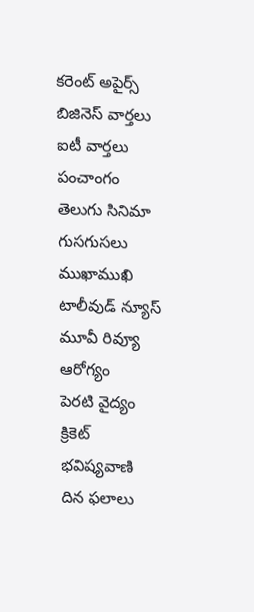కరెంట్ అపైర్స్
బిజినెస్ వార్తలు
ఐటీ వార్తలు
పంచాంగం
తెలుగు సినిమా
గుసగుసలు
ముఖాముఖి
టాలీవుడ్ న్యూస్
మూవీ రివ్యూ
ఆరోగ్యం
పెరటి వైద్యం
క్రికెట్
భవిష్యవాణి
దిన ఫలాలు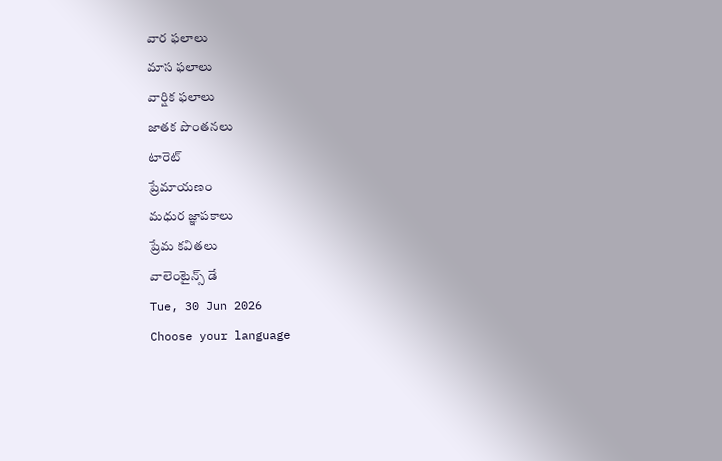వార ఫలాలు
మాస ఫలాలు
వార్షిక ఫలాలు
జాతక పొంతనలు
టారెట్
ప్రేమాయణం
మధుర జ్ఞాపకాలు
ప్రేమ కవితలు
వాలెంటైన్స్ డే
Tue, 30 Jun 2026
Choose your language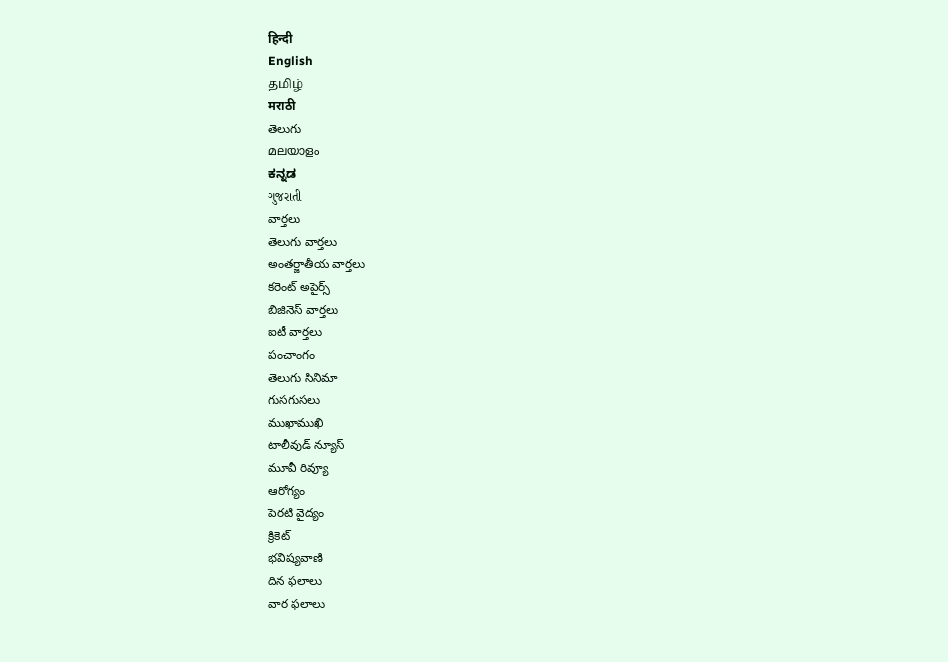हिन्दी
English
தமிழ்
मराठी
తెలుగు
മലയാളം
ಕನ್ನಡ
ગુજરાતી
వార్తలు
తెలుగు వార్తలు
అంతర్జాతీయ వార్తలు
కరెంట్ అపైర్స్
బిజినెస్ వార్తలు
ఐటీ వార్తలు
పంచాంగం
తెలుగు సినిమా
గుసగుసలు
ముఖాముఖి
టాలీవుడ్ న్యూస్
మూవీ రివ్యూ
ఆరోగ్యం
పెరటి వైద్యం
క్రికెట్
భవిష్యవాణి
దిన ఫలాలు
వార ఫలాలు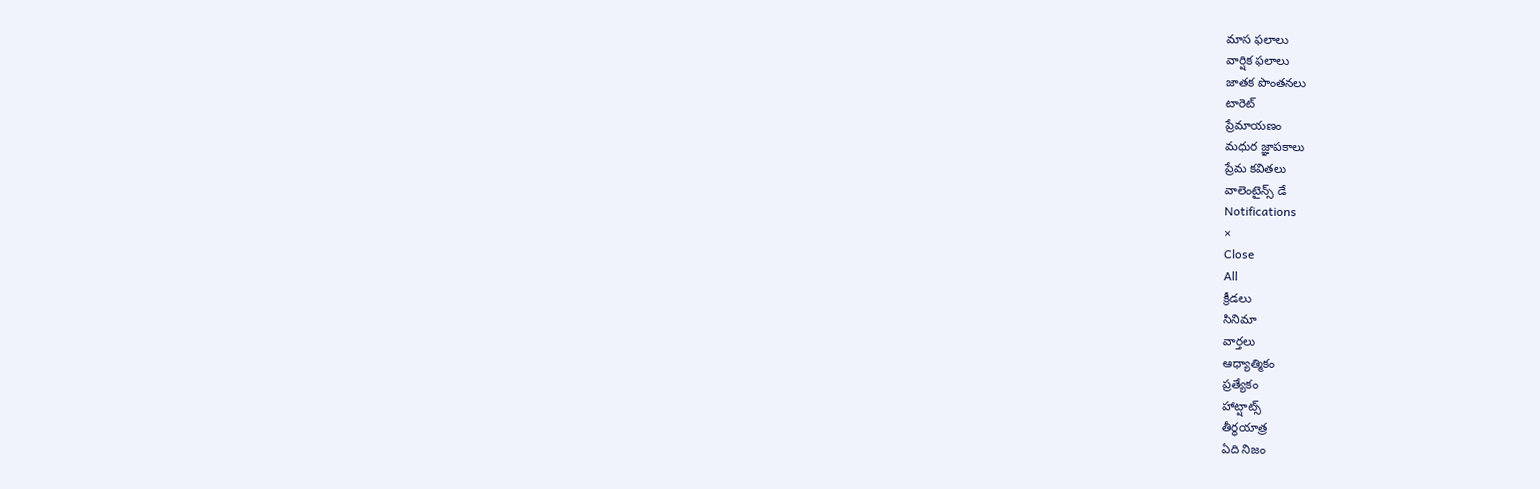మాస ఫలాలు
వార్షిక ఫలాలు
జాతక పొంతనలు
టారెట్
ప్రేమాయణం
మధుర జ్ఞాపకాలు
ప్రేమ కవితలు
వాలెంటైన్స్ డే
Notifications
×
Close
All
క్రీడలు
సినిమా
వార్తలు
ఆధ్యాత్మికం
ప్రత్యేకం
హాట్షాట్స్
తీర్థయాత్ర
ఏది నిజం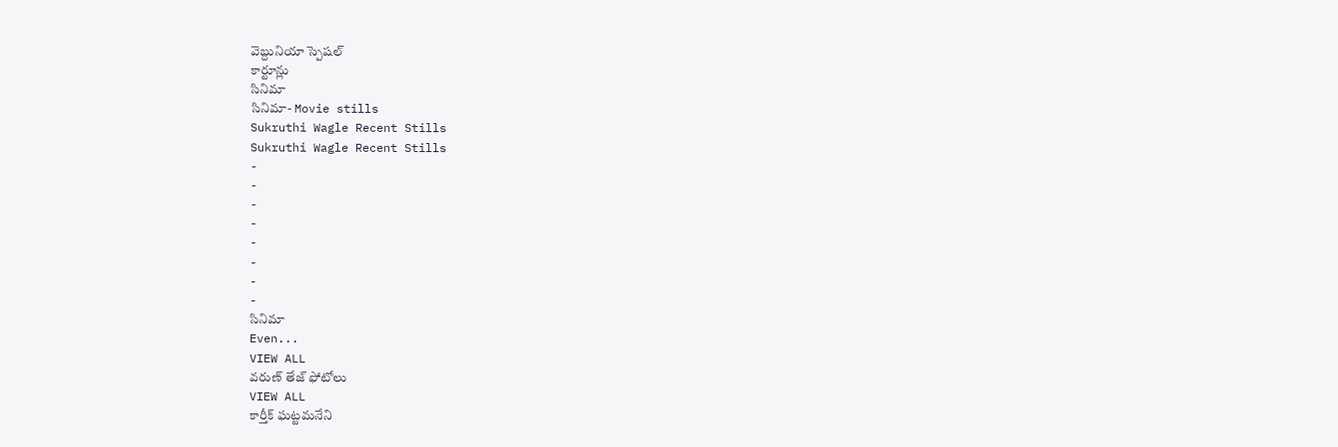వెబ్దునియా స్పెషల్
కార్టూన్లు
సినిమా
సినిమా- Movie stills
Sukruthi Wagle Recent Stills
Sukruthi Wagle Recent Stills
-
-
-
-
-
-
-
-
సినిమా
Even...
VIEW ALL
వరుణ్ తేజ్ ఫోటోలు
VIEW ALL
కార్తీక్ ఘట్టమనేని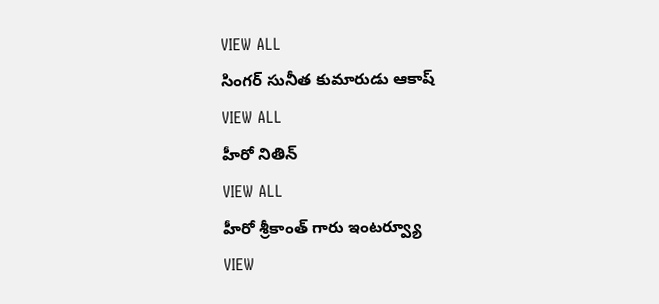VIEW ALL
సింగర్ సునీత కుమారుడు ఆకాష్
VIEW ALL
హీరో నితిన్
VIEW ALL
హీరో శ్రీకాంత్ గారు ఇంటర్వ్యూ
VIEW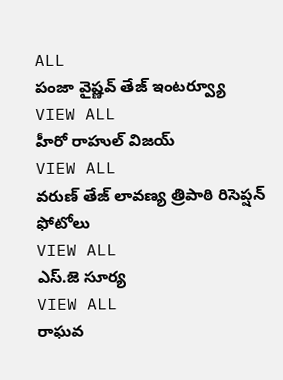ALL
పంజా వైష్ణవ్ తేజ్ ఇంటర్వ్యూ
VIEW ALL
హీరో రాహుల్ విజయ్
VIEW ALL
వరుణ్ తేజ్ లావణ్య త్రిపాఠి రిసెప్షన్ ఫోటోలు
VIEW ALL
ఎస్.జె సూర్య
VIEW ALL
రాఘవ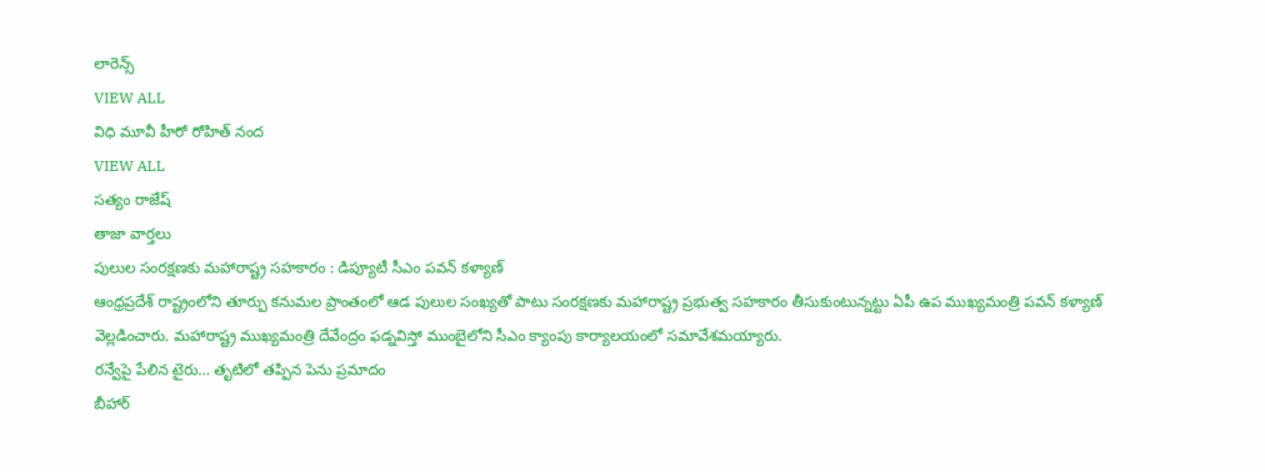లారెన్స్
VIEW ALL
విధి మూవీ హీరో రోహిత్ నంద
VIEW ALL
సత్యం రాజేష్
తాజా వార్తలు
పులుల సంరక్షణకు మహారాష్ట్ర సహకారం : డిప్యూటీ సీఎం పవన్ కళ్యాణ్
ఆంధ్రప్రదేశ్ రాష్ట్రంలోని తూర్పు కనుమల ప్రాంతంలో ఆడ పులుల సంఖ్యతో పాటు సంరక్షణకు మహారాష్ట్ర ప్రభుత్వ సహకారం తీసుకుంటున్నట్టు ఏపీ ఉప ముఖ్యమంత్రి పవన్ కళ్యాణ్ వెల్లడించారు. మహారాష్ట్ర ముఖ్యమంత్రి దేవేంద్రం ఫడ్నవిస్తో ముంబైలోని సీఎం క్యాంపు కార్యాలయంలో సమావేశమయ్యారు.
రన్వేపై పేలిన టైరు... తృటిలో తప్పిన పెను ప్రమాదం
బీహార్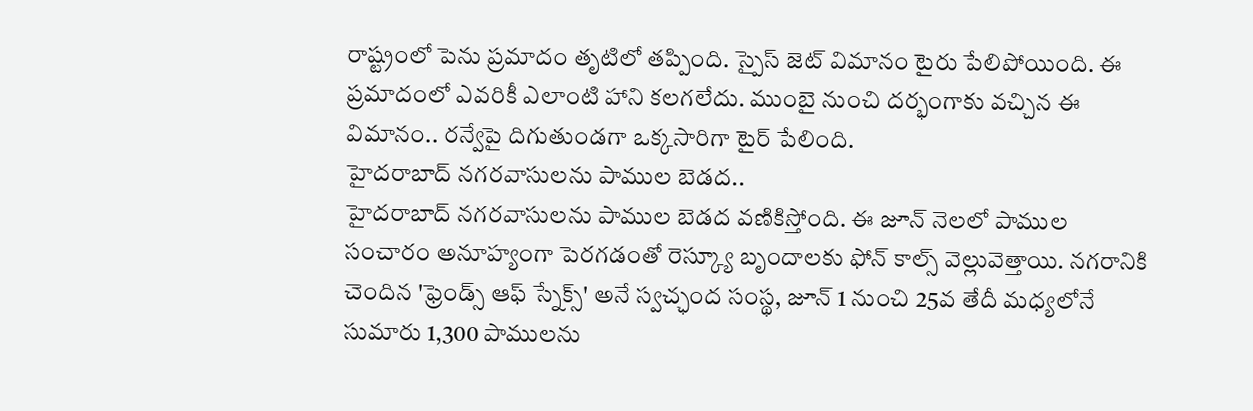రాష్ట్రంలో పెను ప్రమాదం తృటిలో తప్పింది. స్పైస్ జెట్ విమానం టైరు పేలిపోయింది. ఈ ప్రమాదంలో ఎవరికీ ఎలాంటి హాని కలగలేదు. ముంబై నుంచి దర్భంగాకు వచ్చిన ఈ విమానం.. రన్వేపై దిగుతుండగా ఒక్కసారిగా టైర్ పేలింది.
హైదరాబాద్ నగరవాసులను పాముల బెడద..
హైదరాబాద్ నగరవాసులను పాముల బెడద వణికిస్తోంది. ఈ జూన్ నెలలో పాముల సంచారం అనూహ్యంగా పెరగడంతో రెస్క్యూ బృందాలకు ఫోన్ కాల్స్ వెల్లువెత్తాయి. నగరానికి చెందిన 'ఫ్రెండ్స్ ఆఫ్ స్నేక్స్' అనే స్వచ్ఛంద సంస్థ, జూన్ 1 నుంచి 25వ తేదీ మధ్యలోనే సుమారు 1,300 పాములను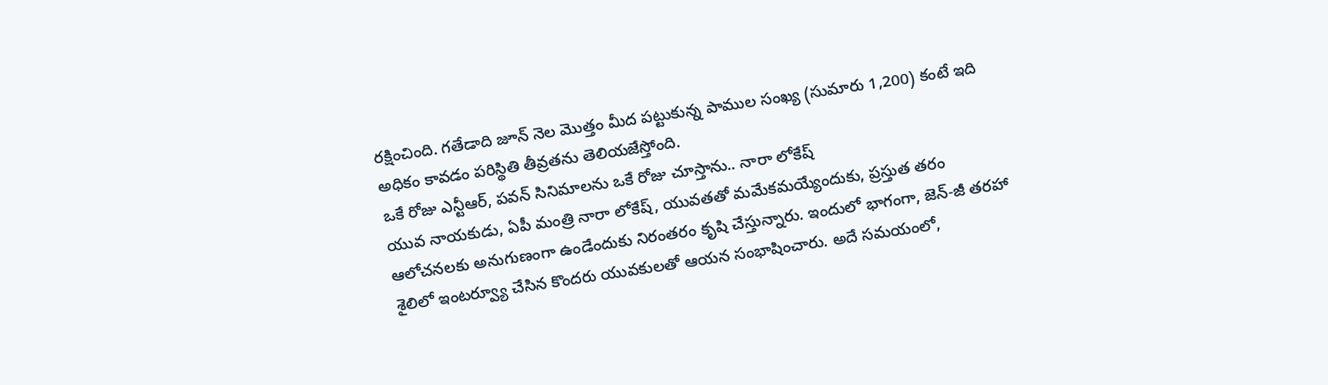రక్షించింది. గతేడాది జూన్ నెల మొత్తం మీద పట్టుకున్న పాముల సంఖ్య (సుమారు 1,200) కంటే ఇది అధికం కావడం పరిస్థితి తీవ్రతను తెలియజేస్తోంది.
ఒకే రోజు ఎన్టీఆర్, పవన్ సినిమాలను ఒకే రోజు చూస్తాను.. నారా లోకేష్
యువ నాయకుడు, ఏపీ మంత్రి నారా లోకేష్, యువతతో మమేకమయ్యేందుకు, ప్రస్తుత తరం ఆలోచనలకు అనుగుణంగా ఉండేందుకు నిరంతరం కృషి చేస్తున్నారు. ఇందులో భాగంగా, జెన్-జీ తరహా శైలిలో ఇంటర్వ్యూ చేసిన కొందరు యువకులతో ఆయన సంభాషించారు. అదే సమయంలో,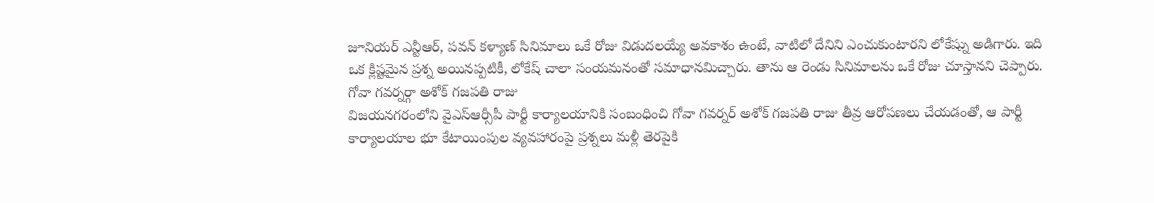జూనియర్ ఎన్టీఆర్, పవన్ కళ్యాణ్ సినిమాలు ఒకే రోజు విడుదలయ్యే అవకాశం ఉంటే, వాటిలో దేనిని ఎంచుకుంటారని లోకేష్ను అడిగారు. ఇది ఒక క్లిష్టమైన ప్రశ్న అయినప్పటికీ, లోకేష్ చాలా సంయమనంతో సమాధానమిచ్చారు. తాను ఆ రెండు సినిమాలను ఒకే రోజు చూస్తానని చెప్పారు.
గోవా గవర్నర్గా అశోక్ గజపతి రాజు
విజయనగరంలోని వైఎస్ఆర్సీపీ పార్టీ కార్యాలయానికి సంబంధించి గోవా గవర్నర్ అశోక్ గజపతి రాజు తీవ్ర ఆరోపణలు చేయడంతో, ఆ పార్టీ కార్యాలయాల భూ కేటాయింపుల వ్యవహారంపై ప్రశ్నలు మళ్లీ తెరపైకి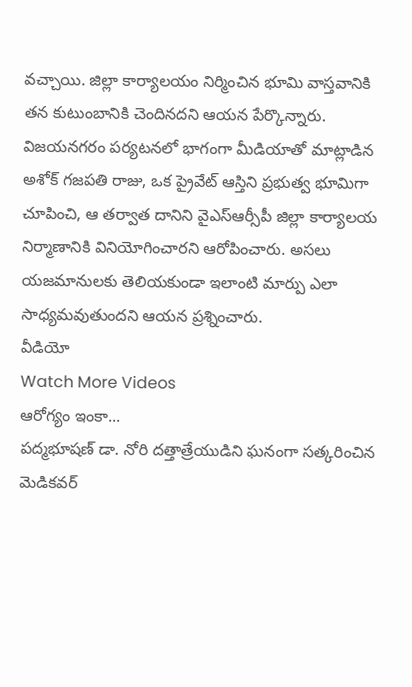వచ్చాయి. జిల్లా కార్యాలయం నిర్మించిన భూమి వాస్తవానికి తన కుటుంబానికి చెందినదని ఆయన పేర్కొన్నారు. విజయనగరం పర్యటనలో భాగంగా మీడియాతో మాట్లాడిన అశోక్ గజపతి రాజు, ఒక ప్రైవేట్ ఆస్తిని ప్రభుత్వ భూమిగా చూపించి, ఆ తర్వాత దానిని వైఎస్ఆర్సీపీ జిల్లా కార్యాలయ నిర్మాణానికి వినియోగించారని ఆరోపించారు. అసలు యజమానులకు తెలియకుండా ఇలాంటి మార్పు ఎలా సాధ్యమవుతుందని ఆయన ప్రశ్నించారు.
వీడియో
Watch More Videos
ఆరోగ్యం ఇంకా...
పద్మభూషణ్ డా. నోరి దత్తాత్రేయుడిని ఘనంగా సత్కరించిన మెడికవర్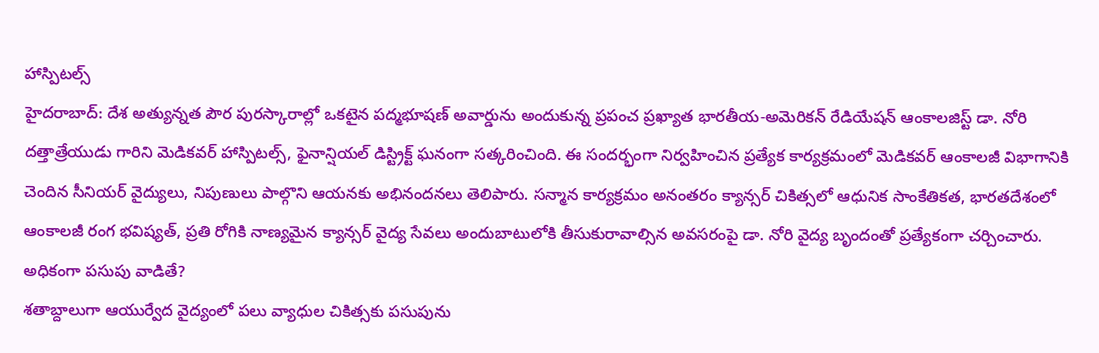హాస్పిటల్స్
హైదరాబాద్: దేశ అత్యున్నత పౌర పురస్కారాల్లో ఒకటైన పద్మభూషణ్ అవార్డును అందుకున్న ప్రపంచ ప్రఖ్యాత భారతీయ-అమెరికన్ రేడియేషన్ ఆంకాలజిస్ట్ డా. నోరి దత్తాత్రేయుడు గారిని మెడికవర్ హాస్పిటల్స్, ఫైనాన్షియల్ డిస్ట్రిక్ట్ ఘనంగా సత్కరించింది. ఈ సందర్భంగా నిర్వహించిన ప్రత్యేక కార్యక్రమంలో మెడికవర్ ఆంకాలజీ విభాగానికి చెందిన సీనియర్ వైద్యులు, నిపుణులు పాల్గొని ఆయనకు అభినందనలు తెలిపారు. సన్మాన కార్యక్రమం అనంతరం క్యాన్సర్ చికిత్సలో ఆధునిక సాంకేతికత, భారతదేశంలో ఆంకాలజీ రంగ భవిష్యత్, ప్రతి రోగికి నాణ్యమైన క్యాన్సర్ వైద్య సేవలు అందుబాటులోకి తీసుకురావాల్సిన అవసరంపై డా. నోరి వైద్య బృందంతో ప్రత్యేకంగా చర్చించారు.
అధికంగా పసుపు వాడితే?
శతాబ్దాలుగా ఆయుర్వేద వైద్యంలో పలు వ్యాధుల చికిత్సకు పసుపును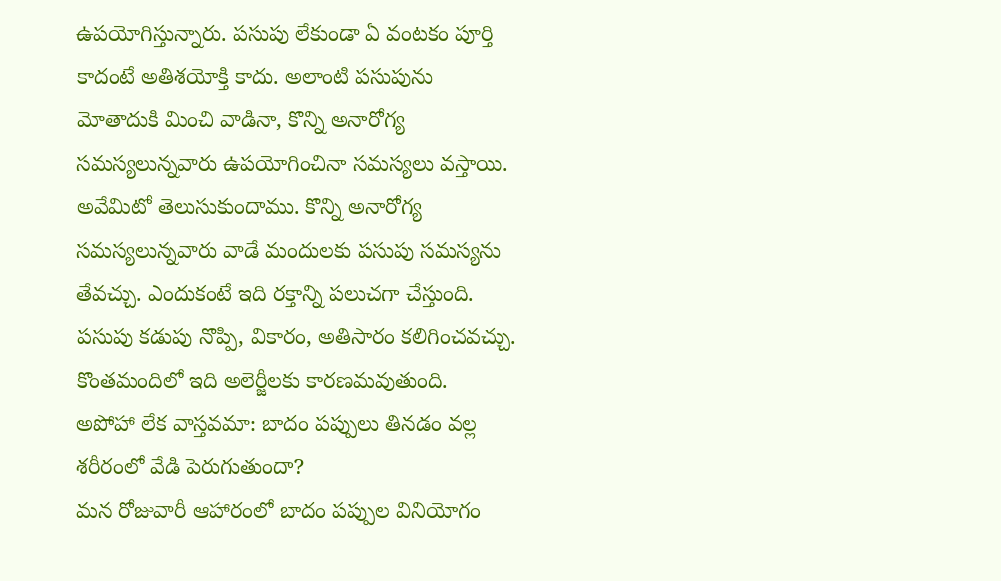ఉపయోగిస్తున్నారు. పసుపు లేకుండా ఏ వంటకం పూర్తి కాదంటే అతిశయోక్తి కాదు. అలాంటి పసుపును మోతాదుకి మించి వాడినా, కొన్ని అనారోగ్య సమస్యలున్నవారు ఉపయోగించినా సమస్యలు వస్తాయి. అవేమిటో తెలుసుకుందాము. కొన్ని అనారోగ్య సమస్యలున్నవారు వాడే మందులకు పసుపు సమస్యను తేవచ్చు. ఎందుకంటే ఇది రక్తాన్ని పలుచగా చేస్తుంది. పసుపు కడుపు నొప్పి, వికారం, అతిసారం కలిగించవచ్చు. కొంతమందిలో ఇది అలెర్జీలకు కారణమవుతుంది.
అపోహా లేక వాస్తవమా: బాదం పప్పులు తినడం వల్ల శరీరంలో వేడి పెరుగుతుందా?
మన రోజువారీ ఆహారంలో బాదం పప్పుల వినియోగం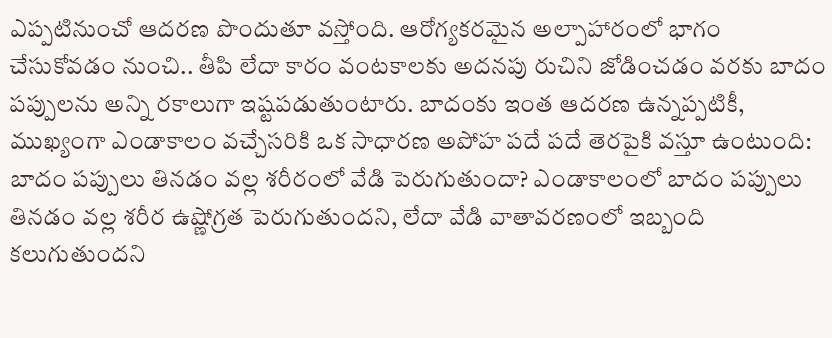ఎప్పటినుంచో ఆదరణ పొందుతూ వస్తోంది. ఆరోగ్యకరమైన అల్పాహారంలో భాగం చేసుకోవడం నుంచి.. తీపి లేదా కారం వంటకాలకు అదనపు రుచిని జోడించడం వరకు బాదం పప్పులను అన్ని రకాలుగా ఇష్టపడుతుంటారు. బాదంకు ఇంత ఆదరణ ఉన్నప్పటికీ, ముఖ్యంగా ఎండాకాలం వచ్చేసరికి ఒక సాధారణ అపోహ పదే పదే తెరపైకి వస్తూ ఉంటుంది: బాదం పప్పులు తినడం వల్ల శరీరంలో వేడి పెరుగుతుందా? ఎండాకాలంలో బాదం పప్పులు తినడం వల్ల శరీర ఉష్ణోగ్రత పెరుగుతుందని, లేదా వేడి వాతావరణంలో ఇబ్బంది కలుగుతుందని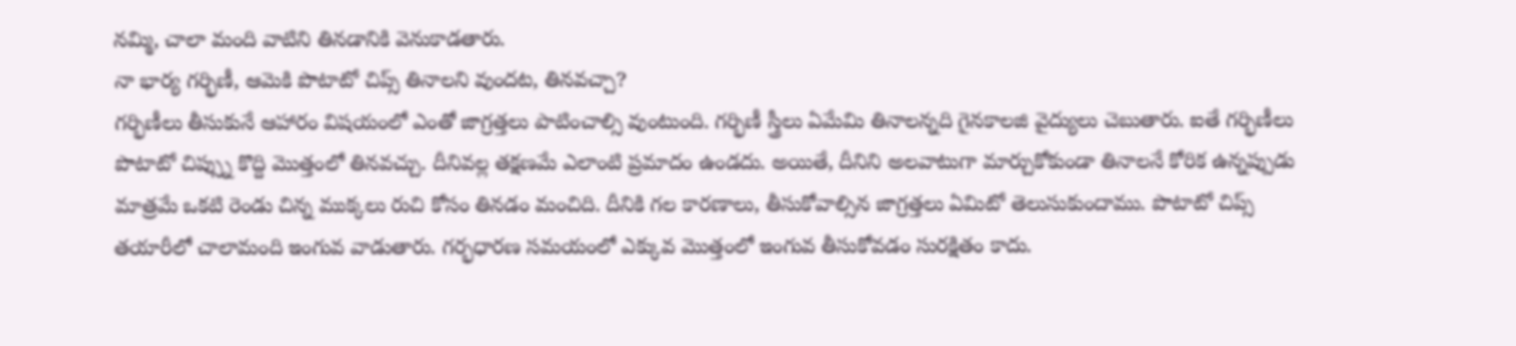నమ్మి, చాలా మంది వాటిని తినడానికి వెనుకాడతారు.
నా భార్య గర్భిణీ, ఆమెకి పొటాటో చిప్స్ తినాలని వుందట, తినవచ్చా?
గర్భిణీలు తీసుకునే ఆహారం విషయంలో ఎంతో జాగ్రత్తలు పాటించాల్సి వుంటుంది. గర్భిణీ స్త్రీలు ఏమేమి తినాలన్నది గైనకాలజి వైద్యులు చెబుతారు. ఐతే గర్భిణీలు పొటాటో చిప్స్ను కొద్ది మొత్తంలో తినవచ్చు. దీనివల్ల తక్షణమే ఎలాంటి ప్రమాదం ఉండదు. అయితే, దీనిని అలవాటుగా మార్చుకోకుండా తినాలనే కోరిక ఉన్నప్పుడు మాత్రమే ఒకటి రెండు చిన్న ముక్కలు రుచి కోసం తినడం మంచిది. దీనికి గల కారణాలు, తీసుకోవాల్సిన జాగ్రత్తలు ఏమిటో తెలుసుకుందాము. పొటాటో చిప్స్ తయారీలో చాలామంది ఇంగువ వాడుతారు. గర్భధారణ సమయంలో ఎక్కువ మొత్తంలో ఇంగువ తీసుకోవడం సురక్షితం కాదు.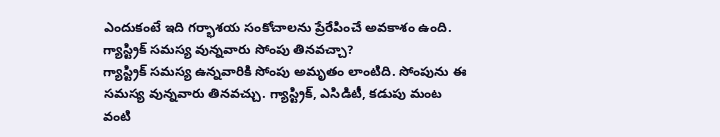ఎందుకంటే ఇది గర్భాశయ సంకోచాలను ప్రేరేపించే అవకాశం ఉంది.
గ్యాస్ట్రిక్ సమస్య వున్నవారు సోంపు తినవచ్చా?
గ్యాస్ట్రిక్ సమస్య ఉన్నవారికి సోంపు అమృతం లాంటిది. సోంపును ఈ సమస్య వున్నవారు తినవచ్చు. గ్యాస్ట్రిక్, ఎసిడిటీ, కడుపు మంట వంటి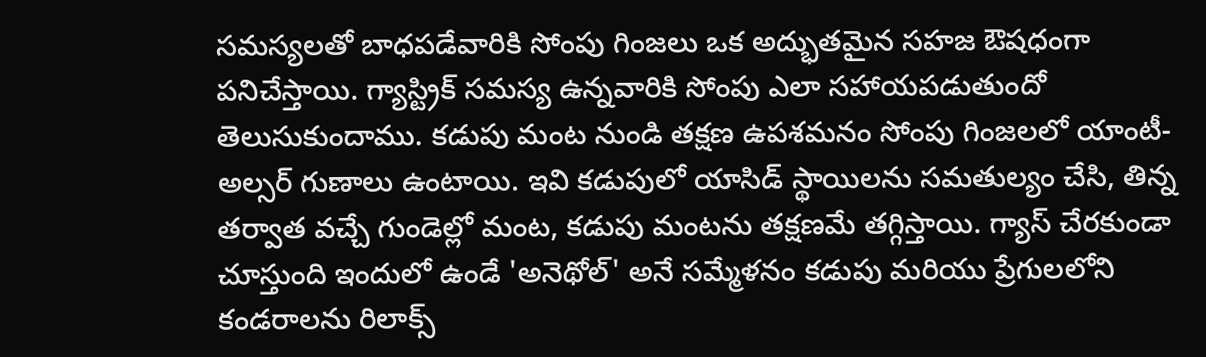సమస్యలతో బాధపడేవారికి సోంపు గింజలు ఒక అద్భుతమైన సహజ ఔషధంగా పనిచేస్తాయి. గ్యాస్ట్రిక్ సమస్య ఉన్నవారికి సోంపు ఎలా సహాయపడుతుందో తెలుసుకుందాము. కడుపు మంట నుండి తక్షణ ఉపశమనం సోంపు గింజలలో యాంటీ-అల్సర్ గుణాలు ఉంటాయి. ఇవి కడుపులో యాసిడ్ స్థాయిలను సమతుల్యం చేసి, తిన్న తర్వాత వచ్చే గుండెల్లో మంట, కడుపు మంటను తక్షణమే తగ్గిస్తాయి. గ్యాస్ చేరకుండా చూస్తుంది ఇందులో ఉండే 'అనెథోల్' అనే సమ్మేళనం కడుపు మరియు ప్రేగులలోని కండరాలను రిలాక్స్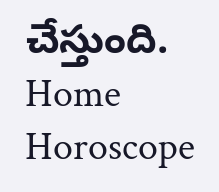చేస్తుంది.
Home
Horoscope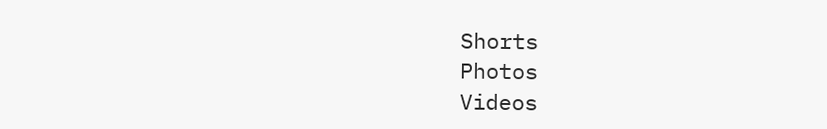Shorts
Photos
Videos